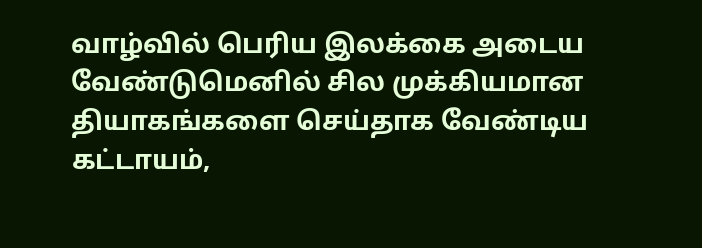வாழ்வில் பெரிய இலக்கை அடைய வேண்டுமெனில் சில முக்கியமான தியாகங்களை செய்தாக வேண்டிய கட்டாயம்,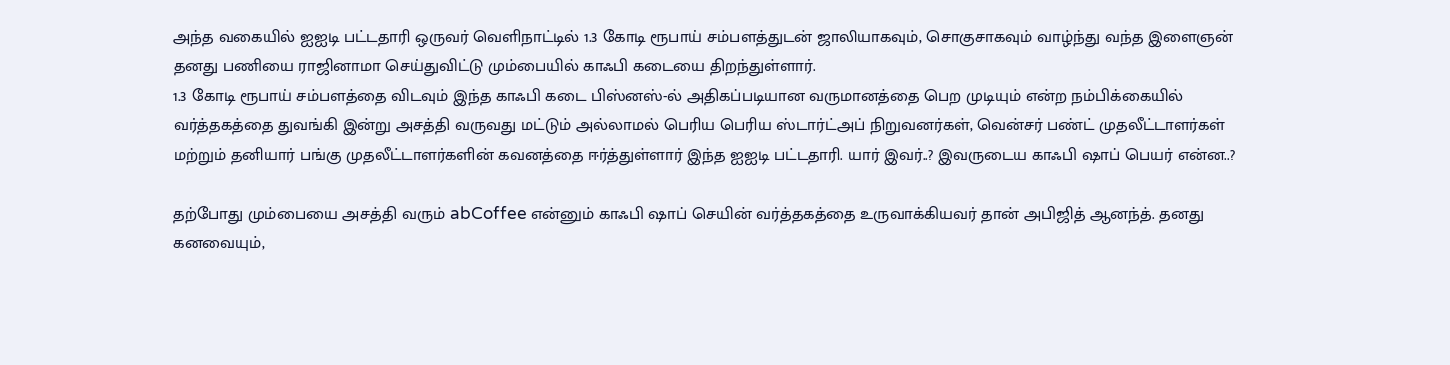அந்த வகையில் ஐஐடி பட்டதாரி ஒருவர் வெளிநாட்டில் 1.3 கோடி ரூபாய் சம்பளத்துடன் ஜாலியாகவும், சொகுசாகவும் வாழ்ந்து வந்த இளைஞன் தனது பணியை ராஜினாமா செய்துவிட்டு மும்பையில் காஃபி கடையை திறந்துள்ளார்.
1.3 கோடி ரூபாய் சம்பளத்தை விடவும் இந்த காஃபி கடை பிஸ்னஸ்-ல் அதிகப்படியான வருமானத்தை பெற முடியும் என்ற நம்பிக்கையில் வர்த்தகத்தை துவங்கி இன்று அசத்தி வருவது மட்டும் அல்லாமல் பெரிய பெரிய ஸ்டார்ட்அப் நிறுவனர்கள், வென்சர் பண்ட் முதலீட்டாளர்கள் மற்றும் தனியார் பங்கு முதலீட்டாளர்களின் கவனத்தை ஈர்த்துள்ளார் இந்த ஐஐடி பட்டதாரி. யார் இவர்..? இவருடைய காஃபி ஷாப் பெயர் என்ன..?

தற்போது மும்பையை அசத்தி வரும் abCoffee என்னும் காஃபி ஷாப் செயின் வர்த்தகத்தை உருவாக்கியவர் தான் அபிஜித் ஆனந்த். தனது கனவையும்,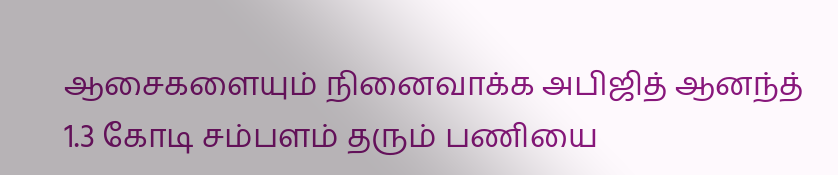ஆசைகளையும் நினைவாக்க அபிஜித் ஆனந்த் 1.3 கோடி சம்பளம் தரும் பணியை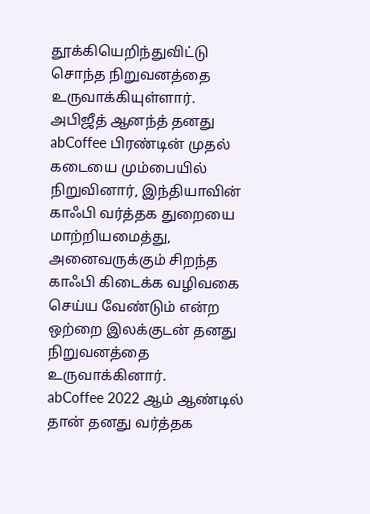தூக்கியெறிந்துவிட்டு சொந்த நிறுவனத்தை உருவாக்கியுள்ளார்.
அபிஜீத் ஆனந்த் தனது abCoffee பிரண்டின் முதல் கடையை மும்பையில் நிறுவினார், இந்தியாவின் காஃபி வர்த்தக துறையை மாற்றியமைத்து, அனைவருக்கும் சிறந்த காஃபி கிடைக்க வழிவகை செய்ய வேண்டும் என்ற ஒற்றை இலக்குடன் தனது நிறுவனத்தை உருவாக்கினார்.
abCoffee 2022 ஆம் ஆண்டில் தான் தனது வர்த்தக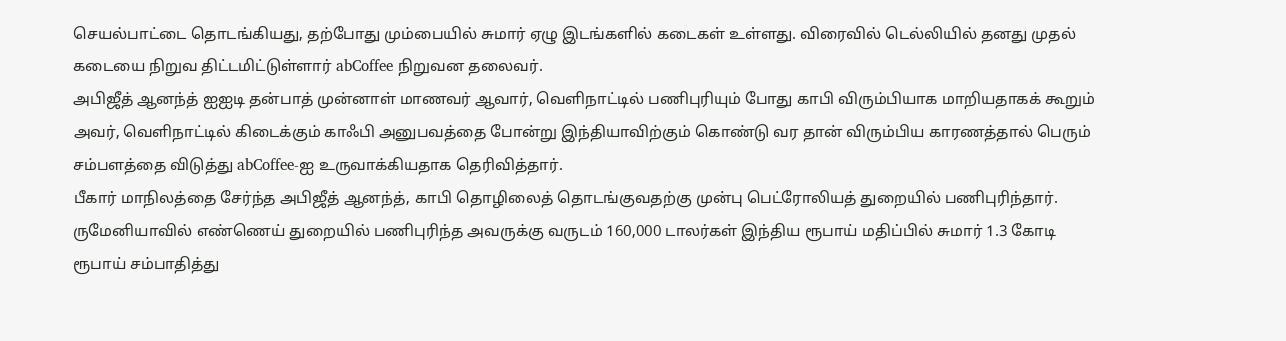செயல்பாட்டை தொடங்கியது, தற்போது மும்பையில் சுமார் ஏழு இடங்களில் கடைகள் உள்ளது. விரைவில் டெல்லியில் தனது முதல் கடையை நிறுவ திட்டமிட்டுள்ளார் abCoffee நிறுவன தலைவர்.
அபிஜீத் ஆனந்த் ஐஐடி தன்பாத் முன்னாள் மாணவர் ஆவார், வெளிநாட்டில் பணிபுரியும் போது காபி விரும்பியாக மாறியதாகக் கூறும் அவர், வெளிநாட்டில் கிடைக்கும் காஃபி அனுபவத்தை போன்று இந்தியாவிற்கும் கொண்டு வர தான் விரும்பிய காரணத்தால் பெரும் சம்பளத்தை விடுத்து abCoffee-ஐ உருவாக்கியதாக தெரிவித்தார்.
பீகார் மாநிலத்தை சேர்ந்த அபிஜீத் ஆனந்த், காபி தொழிலைத் தொடங்குவதற்கு முன்பு பெட்ரோலியத் துறையில் பணிபுரிந்தார். ருமேனியாவில் எண்ணெய் துறையில் பணிபுரிந்த அவருக்கு வருடம் 160,000 டாலர்கள் இந்திய ரூபாய் மதிப்பில் சுமார் 1.3 கோடி ரூபாய் சம்பாதித்து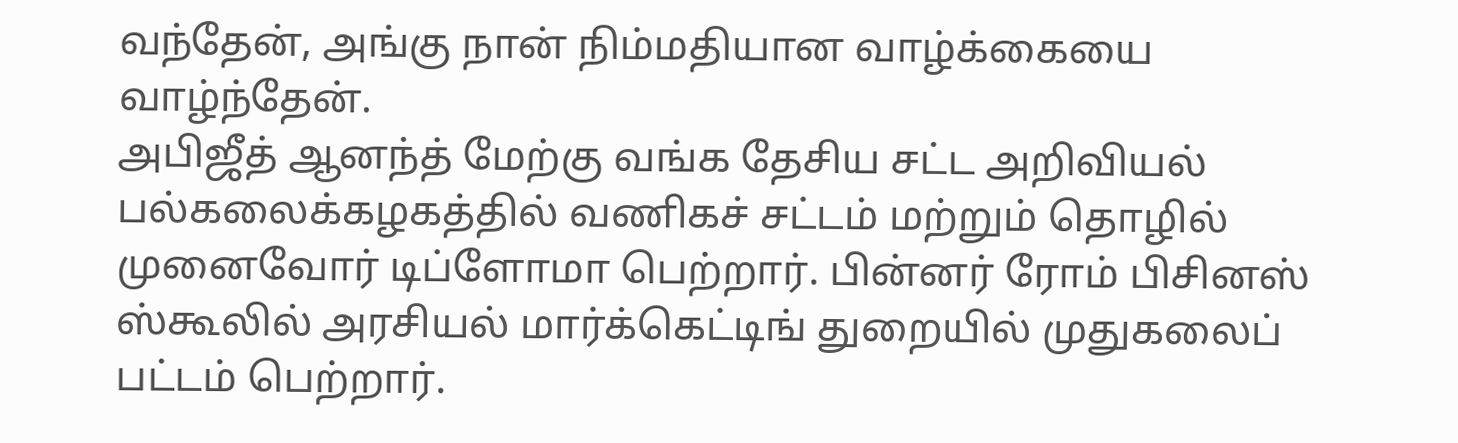வந்தேன், அங்கு நான் நிம்மதியான வாழ்க்கையை வாழ்ந்தேன்.
அபிஜீத் ஆனந்த் மேற்கு வங்க தேசிய சட்ட அறிவியல் பல்கலைக்கழகத்தில் வணிகச் சட்டம் மற்றும் தொழில் முனைவோர் டிப்ளோமா பெற்றார். பின்னர் ரோம் பிசினஸ் ஸ்கூலில் அரசியல் மார்க்கெட்டிங் துறையில் முதுகலைப் பட்டம் பெற்றார்.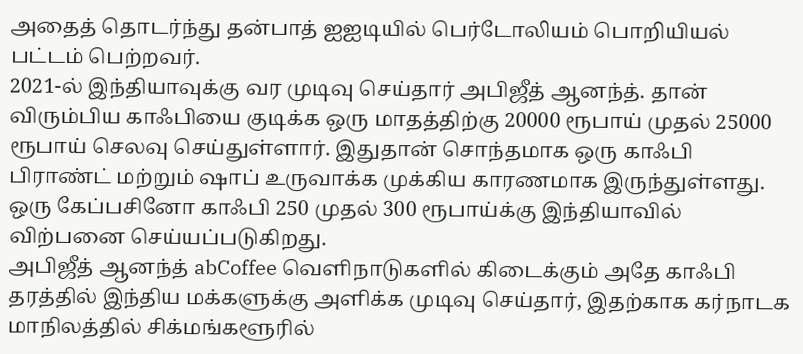அதைத் தொடர்ந்து தன்பாத் ஐஐடியில் பெர்டோலியம் பொறியியல் பட்டம் பெற்றவர்.
2021-ல் இந்தியாவுக்கு வர முடிவு செய்தார் அபிஜீத் ஆனந்த். தான் விரும்பிய காஃபியை குடிக்க ஒரு மாதத்திற்கு 20000 ரூபாய் முதல் 25000 ரூபாய் செலவு செய்துள்ளார். இதுதான் சொந்தமாக ஒரு காஃபி பிராண்ட் மற்றும் ஷாப் உருவாக்க முக்கிய காரணமாக இருந்துள்ளது. ஒரு கேப்பசினோ காஃபி 250 முதல் 300 ரூபாய்க்கு இந்தியாவில் விற்பனை செய்யப்படுகிறது.
அபிஜீத் ஆனந்த் abCoffee வெளிநாடுகளில் கிடைக்கும் அதே காஃபி தரத்தில் இந்திய மக்களுக்கு அளிக்க முடிவு செய்தார், இதற்காக கர்நாடக மாநிலத்தில் சிக்மங்களூரில்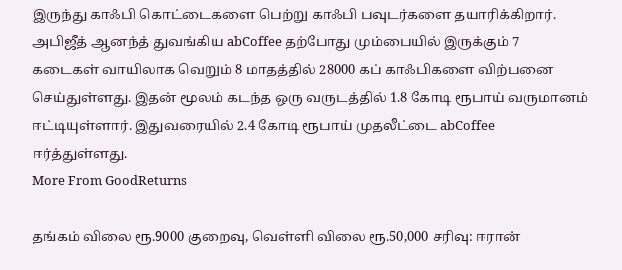இருந்து காஃபி கொட்டைகளை பெற்று காஃபி பவுடர்களை தயாரிக்கிறார்.
அபிஜீத் ஆனந்த் துவங்கிய abCoffee தற்போது மும்பையில் இருக்கும் 7 கடைகள் வாயிலாக வெறும் 8 மாதத்தில் 28000 கப் காஃபிகளை விற்பனை செய்துள்ளது. இதன் மூலம் கடந்த ஒரு வருடத்தில் 1.8 கோடி ரூபாய் வருமானம் ஈட்டியுள்ளார். இதுவரையில் 2.4 கோடி ரூபாய் முதலீட்டை abCoffee ஈர்த்துள்ளது.
More From GoodReturns

தங்கம் விலை ரூ.9000 குறைவு, வெள்ளி விலை ரூ.50,000 சரிவு: ஈரான்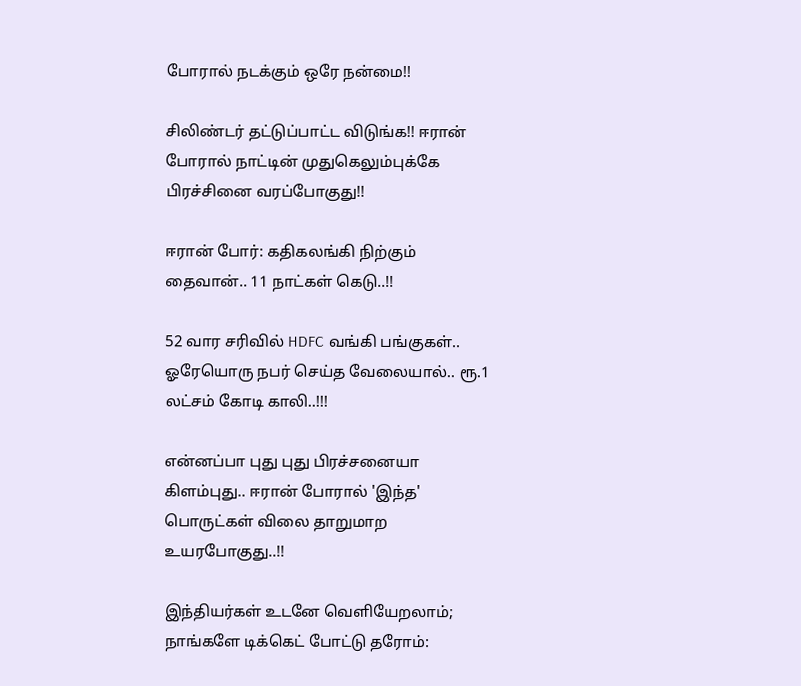போரால் நடக்கும் ஒரே நன்மை!!

சிலிண்டர் தட்டுப்பாட்ட விடுங்க!! ஈரான் போரால் நாட்டின் முதுகெலும்புக்கே பிரச்சினை வரப்போகுது!!

ஈரான் போர்: கதிகலங்கி நிற்கும் தைவான்.. 11 நாட்கள் கெடு..!!

52 வார சரிவில் HDFC வங்கி பங்குகள்.. ஓரேயொரு நபர் செய்த வேலையால்.. ரூ.1 லட்சம் கோடி காலி..!!!

என்னப்பா புது புது பிரச்சனையா கிளம்புது.. ஈரான் போரால் 'இந்த' பொருட்கள் விலை தாறுமாற உயரபோகுது..!!

இந்தியர்கள் உடனே வெளியேறலாம்; நாங்களே டிக்கெட் போட்டு தரோம்: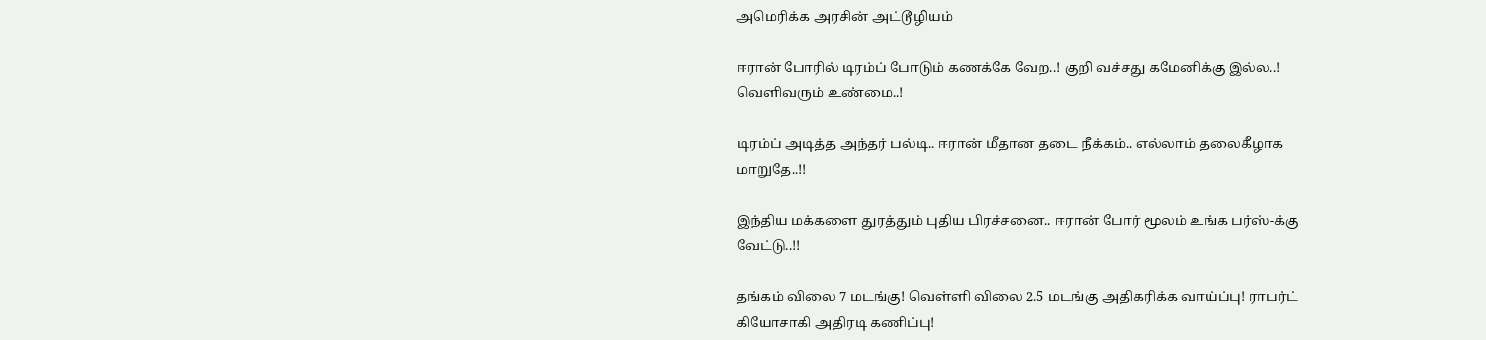அமெரிக்க அரசின் அட்டூழியம்

ஈரான் போரில் டிரம்ப் போடும் கணக்கே வேற..! குறி வச்சது கமேனிக்கு இல்ல..! வெளிவரும் உண்மை..!

டிரம்ப் அடித்த அந்தர் பல்டி.. ஈரான் மீதான தடை நீக்கம்.. எல்லாம் தலைகீழாக மாறுதே..!!

இந்திய மக்களை துரத்தும் புதிய பிரச்சனை.. ஈரான் போர் மூலம் உங்க பர்ஸ்-க்கு வேட்டு..!!

தங்கம் விலை 7 மடங்கு! வெள்ளி விலை 2.5 மடங்கு அதிகரிக்க வாய்ப்பு! ராபர்ட் கியோசாகி அதிரடி கணிப்பு!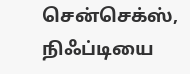சென்செக்ஸ், நிஃப்டியை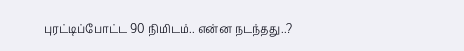புரட்டிப்போட்ட 90 நிமிடம்.. என்ன நடந்தது..?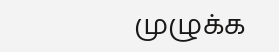முழுக்க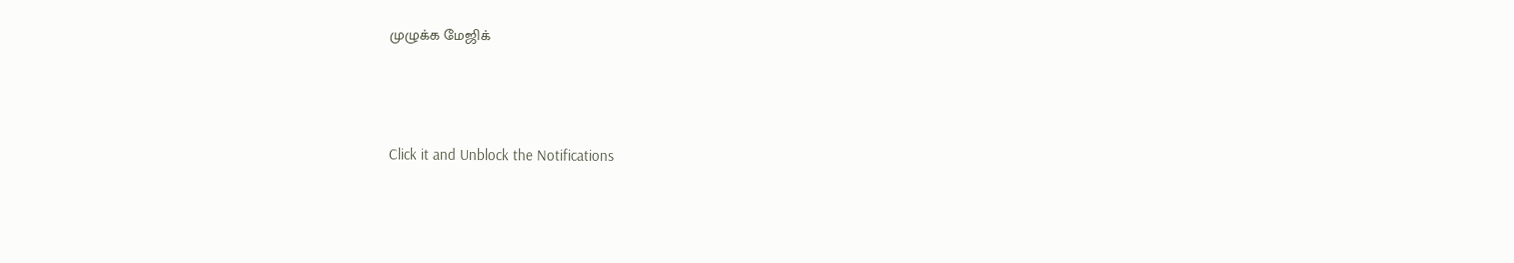முழுக்க மேஜிக்



Click it and Unblock the Notifications